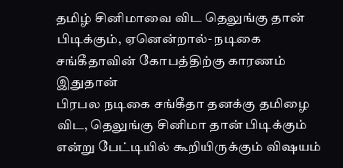தமிழ் சினிமாவை விட தெலுங்கு தான் பிடிக்கும், ஏனென்றால்- நடிகை சங்கீதாவின் கோபத்திற்கு காரணம் இதுதான்
பிரபல நடிகை சங்கீதா தனக்கு தமிழை விட, தெலுங்கு சினிமா தான் பிடிக்கும் என்று பேட்டியில் கூறியிருக்கும் விஷயம்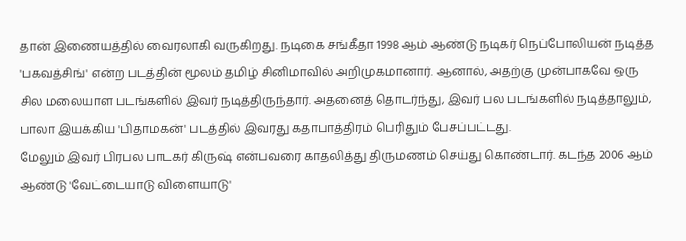தான் இணையத்தில் வைரலாகி வருகிறது. நடிகை சங்கீதா 1998 ஆம் ஆண்டு நடிகர் நெப்போலியன் நடித்த 'பகவத்சிங்' என்ற படத்தின் மூலம் தமிழ் சினிமாவில் அறிமுகமானார். ஆனால், அதற்கு முன்பாகவே ஒரு சில மலையாள படங்களில் இவர் நடித்திருந்தார். அதனைத் தொடர்ந்து, இவர் பல படங்களில் நடித்தாலும், பாலா இயக்கிய 'பிதாமகன்' படத்தில் இவரது கதாபாத்திரம் பெரிதும் பேசப்பட்டது.
மேலும் இவர் பிரபல பாடகர் கிருஷ் என்பவரை காதலித்து திருமணம் செய்து கொண்டார். கடந்த 2006 ஆம் ஆண்டு 'வேட்டையாடு விளையாடு'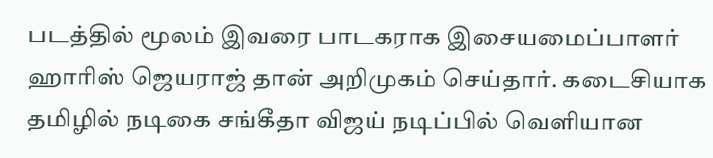படத்தில் மூலம் இவரை பாடகராக இசையமைப்பாளர் ஹாரிஸ் ஜெயராஜ் தான் அறிமுகம் செய்தார். கடைசியாக தமிழில் நடிகை சங்கீதா விஜய் நடிப்பில் வெளியான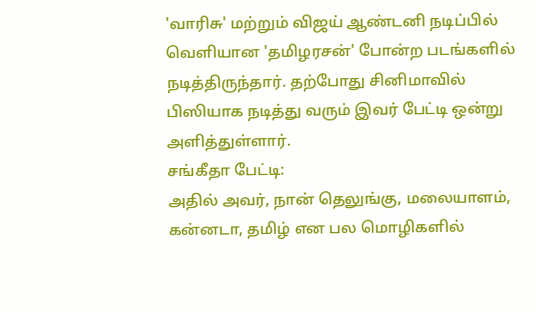'வாரிசு' மற்றும் விஜய் ஆண்டனி நடிப்பில் வெளியான 'தமிழரசன்' போன்ற படங்களில் நடித்திருந்தார். தற்போது சினிமாவில் பிஸியாக நடித்து வரும் இவர் பேட்டி ஒன்று அளித்துள்ளார்.
சங்கீதா பேட்டி:
அதில் அவர், நான் தெலுங்கு, மலையாளம், கன்னடா, தமிழ் என பல மொழிகளில்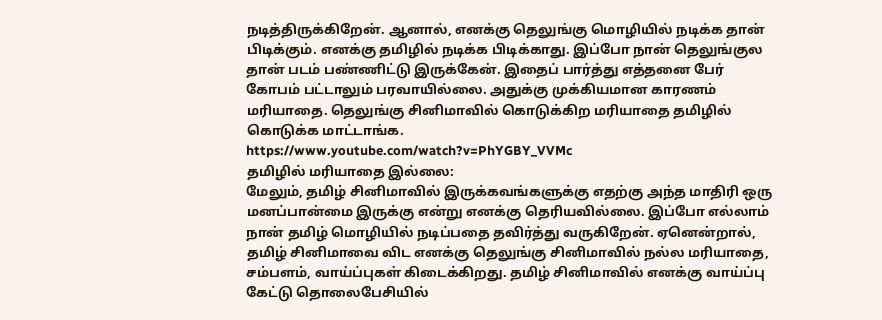நடித்திருக்கிறேன். ஆனால், எனக்கு தெலுங்கு மொழியில் நடிக்க தான் பிடிக்கும். எனக்கு தமிழில் நடிக்க பிடிக்காது. இப்போ நான் தெலுங்குல தான் படம் பண்ணிட்டு இருக்கேன். இதைப் பார்த்து எத்தனை பேர் கோபம் பட்டாலும் பரவாயில்லை. அதுக்கு முக்கியமான காரணம் மரியாதை. தெலுங்கு சினிமாவில் கொடுக்கிற மரியாதை தமிழில் கொடுக்க மாட்டாங்க.
https://www.youtube.com/watch?v=PhYGBY_VVMc
தமிழில் மரியாதை இல்லை:
மேலும், தமிழ் சினிமாவில் இருக்கவங்களுக்கு எதற்கு அந்த மாதிரி ஒரு மனப்பான்மை இருக்கு என்று எனக்கு தெரியவில்லை. இப்போ எல்லாம் நான் தமிழ் மொழியில் நடிப்பதை தவிர்த்து வருகிறேன். ஏனென்றால், தமிழ் சினிமாவை விட எனக்கு தெலுங்கு சினிமாவில் நல்ல மரியாதை, சம்பளம், வாய்ப்புகள் கிடைக்கிறது. தமிழ் சினிமாவில் எனக்கு வாய்ப்பு கேட்டு தொலைபேசியில்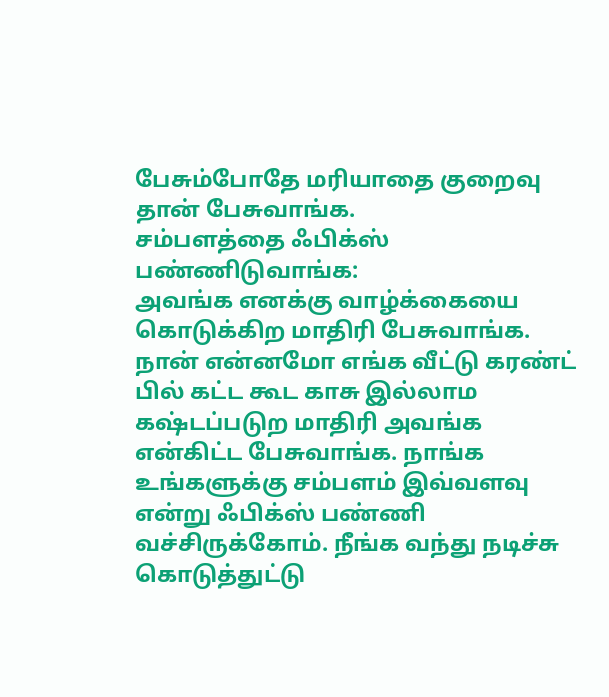பேசும்போதே மரியாதை குறைவு தான் பேசுவாங்க.
சம்பளத்தை ஃபிக்ஸ் பண்ணிடுவாங்க:
அவங்க எனக்கு வாழ்க்கையை கொடுக்கிற மாதிரி பேசுவாங்க. நான் என்னமோ எங்க வீட்டு கரண்ட் பில் கட்ட கூட காசு இல்லாம கஷ்டப்படுற மாதிரி அவங்க என்கிட்ட பேசுவாங்க. நாங்க உங்களுக்கு சம்பளம் இவ்வளவு என்று ஃபிக்ஸ் பண்ணி வச்சிருக்கோம். நீங்க வந்து நடிச்சு கொடுத்துட்டு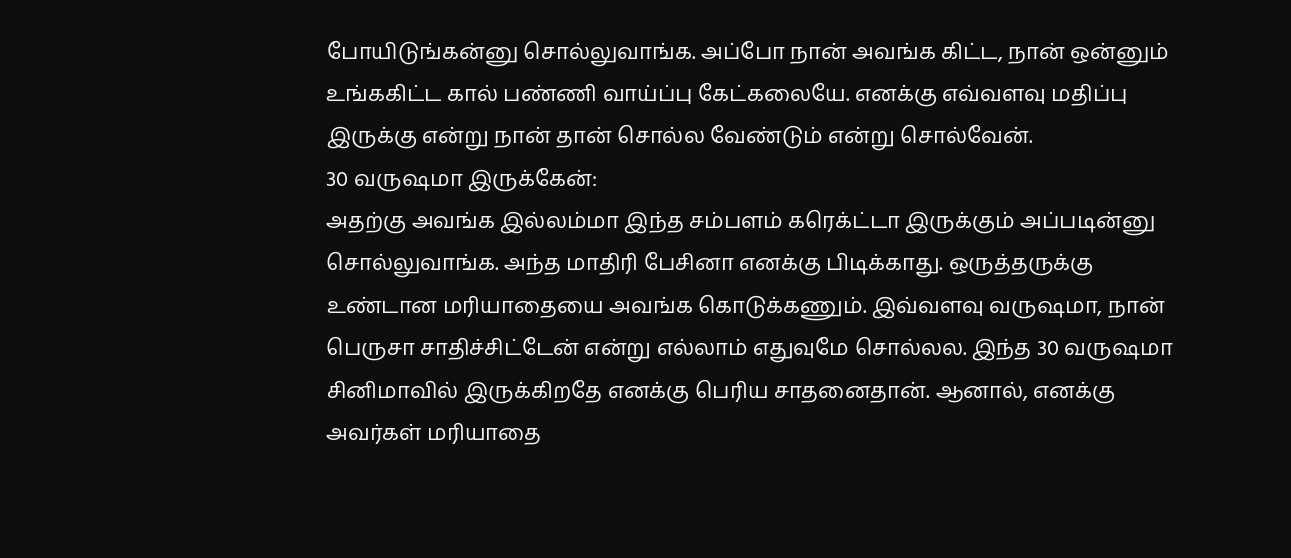போயிடுங்கன்னு சொல்லுவாங்க. அப்போ நான் அவங்க கிட்ட, நான் ஒன்னும் உங்ககிட்ட கால் பண்ணி வாய்ப்பு கேட்கலையே. எனக்கு எவ்வளவு மதிப்பு இருக்கு என்று நான் தான் சொல்ல வேண்டும் என்று சொல்வேன்.
30 வருஷமா இருக்கேன்:
அதற்கு அவங்க இல்லம்மா இந்த சம்பளம் கரெக்ட்டா இருக்கும் அப்படின்னு சொல்லுவாங்க. அந்த மாதிரி பேசினா எனக்கு பிடிக்காது. ஒருத்தருக்கு உண்டான மரியாதையை அவங்க கொடுக்கணும். இவ்வளவு வருஷமா, நான் பெருசா சாதிச்சிட்டேன் என்று எல்லாம் எதுவுமே சொல்லல. இந்த 30 வருஷமா சினிமாவில் இருக்கிறதே எனக்கு பெரிய சாதனைதான். ஆனால், எனக்கு அவர்கள் மரியாதை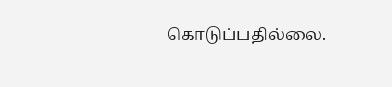கொடுப்பதில்லை.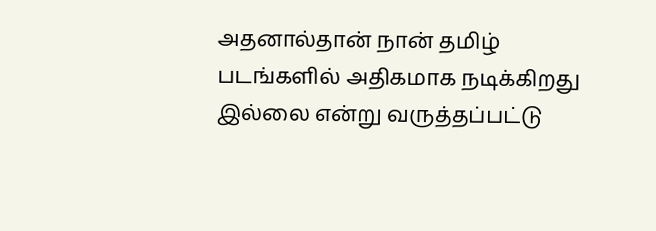அதனால்தான் நான் தமிழ் படங்களில் அதிகமாக நடிக்கிறது இல்லை என்று வருத்தப்பட்டு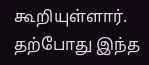கூறியுள்ளார். தற்போது இந்த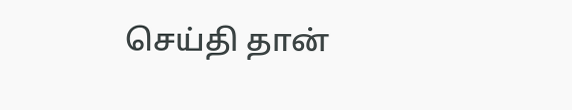செய்தி தான்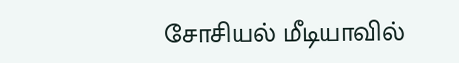சோசியல் மீடியாவில்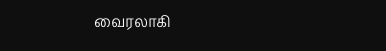வைரலாகி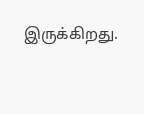இருக்கிறது.